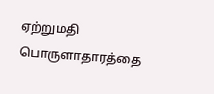ஏற்றுமதி பொருளாதாரத்தை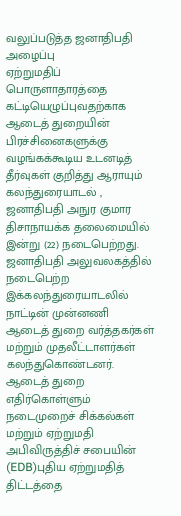வலுப்படுத்த ஜனாதிபதி அழைப்பு
ஏற்றுமதிப் பொருளாதாரத்தை கட்டியெழுப்புவதற்காக ஆடைத் துறையின் பிரச்சினைகளுக்கு வழங்கக்கூடிய உடனடித் தீர்வுகள் குறித்து ஆராயும் கலந்துரையாடல் , ஜனாதிபதி அநுர குமார திசாநாயக்க தலைமையில் இன்று (22) நடைபெற்றது. ஜனாதிபதி அலுவலகத்தில் நடைபெற்ற இக்கலந்துரையாடலில் நாட்டின் முன்னணி ஆடைத் துறை வர்த்தகர்கள் மற்றும் முதலீட்டாளர்கள் கலந்துகொண்டனர். ஆடைத் துறை எதிர்கொள்ளும் நடைமுறைச் சிக்கல்கள் மற்றும் ஏற்றுமதி அபிவிருத்திச் சபையின் (EDB)புதிய ஏற்றுமதித் திட்டத்தை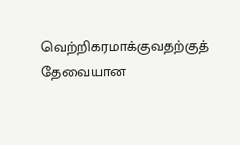வெற்றிகரமாக்குவதற்குத் தேவையான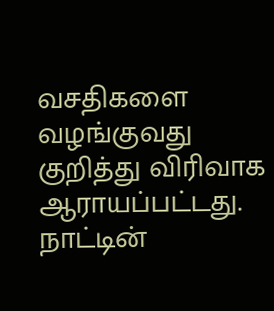வசதிகளை வழங்குவது குறித்து விரிவாக ஆராயப்பட்டது. நாட்டின்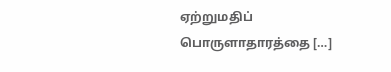ஏற்றுமதிப் பொருளாதாரத்தை […]